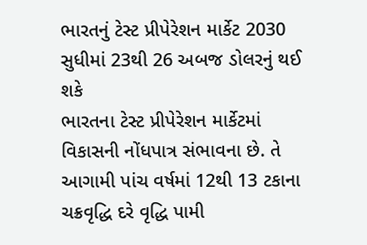ભારતનું ટેસ્ટ પ્રીપેરેશન માર્કેટ 2030 સુધીમાં 23થી 26 અબજ ડોલરનું થઈ શકે
ભારતના ટેસ્ટ પ્રીપેરેશન માર્કેટમાં વિકાસની નોંધપાત્ર સંભાવના છે. તે આગામી પાંચ વર્ષમાં 12થી 13 ટકાના ચક્રવૃદ્ધિ દરે વૃદ્ધિ પામી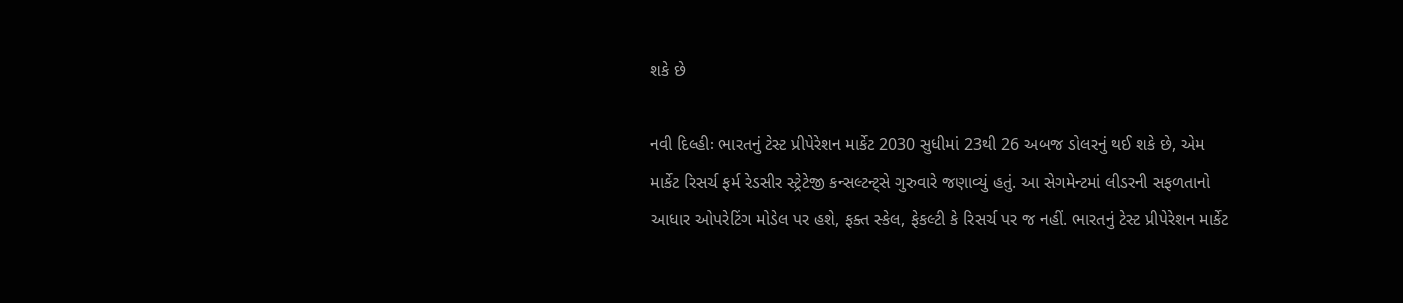શકે છે

નવી દિલ્હીઃ ભારતનું ટેસ્ટ પ્રીપેરેશન માર્કેટ 2030 સુધીમાં 23થી 26 અબજ ડોલરનું થઈ શકે છે, એમ માર્કેટ રિસર્ચ ફર્મ રેડસીર સ્ટ્રેટેજી કન્સલ્ટન્ટ્સે ગુરુવારે જણાવ્યું હતું. આ સેગમેન્ટમાં લીડરની સફળતાનો આધાર ઓપરેટિંગ મોડેલ પર હશે, ફક્ત સ્કેલ, ફેકલ્ટી કે રિસર્ચ પર જ નહીં. ભારતનું ટેસ્ટ પ્રીપેરેશન માર્કેટ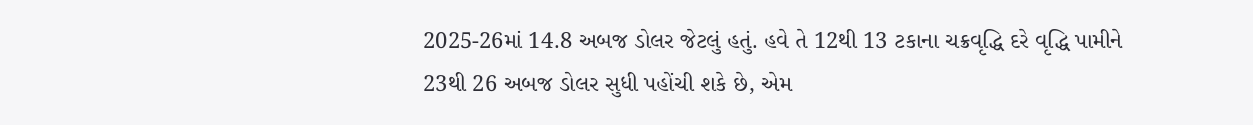2025-26માં 14.8 અબજ ડોલર જેટલું હતું. હવે તે 12થી 13 ટકાના ચક્રવૃદ્ધિ દરે વૃદ્ધિ પામીને 23થી 26 અબજ ડોલર સુધી પહોંચી શકે છે, એમ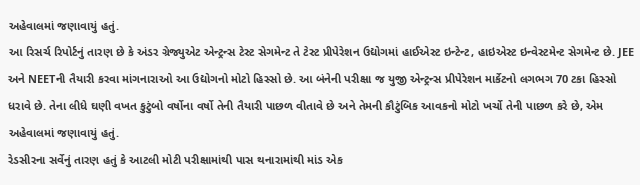અહેવાલમાં જણાવાયું હતું.
આ રિસર્ચ રિપોર્ટનું તારણ છે કે અંડર ગ્રેજ્યુએટ એન્ટ્રન્સ ટેસ્ટ સેગમેન્ટ તે ટેસ્ટ પ્રીપેરેશન ઉદ્યોગમાં હાઈએસ્ટ ઇન્ટેન્ટ, હાઇએસ્ટ ઇન્વેસ્ટમેન્ટ સેગમેન્ટ છે. JEE અને NEETની તૈયારી કરવા માંગનારાઓ આ ઉદ્યોગનો મોટો હિસ્સો છે. આ બંનેની પરીક્ષા જ યુજી એન્ટ્રન્સ પ્રીપેરેશન માર્કેટનો લગભગ 70 ટકા હિસ્સો ધરાવે છે. તેના લીધે ઘણી વખત કુટુંબો વર્ષોના વર્ષો તેની તૈયારી પાછળ વીતાવે છે અને તેમની કૌટુંબિક આવકનો મોટો ખર્ચો તેની પાછળ કરે છે, એમ અહેવાલમાં જણાવાયું હતું.
રેડસીરના સર્વેનું તારણ હતું કે આટલી મોટી પરીક્ષામાંથી પાસ થનારામાંથી માંડ એક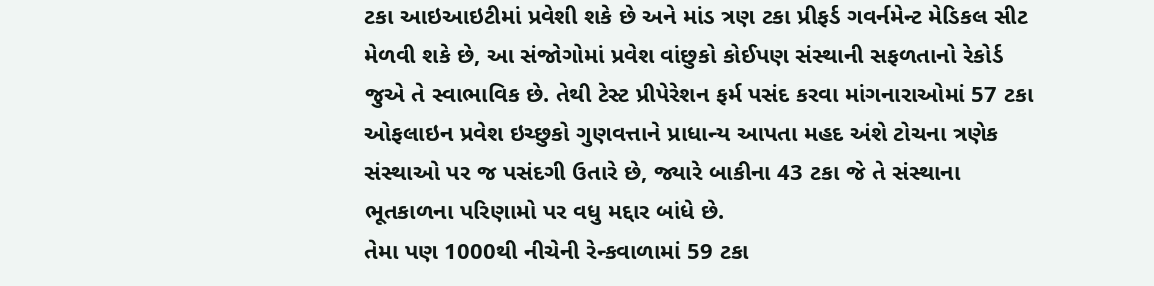ટકા આઇઆઇટીમાં પ્રવેશી શકે છે અને માંડ ત્રણ ટકા પ્રીફર્ડ ગવર્નમેન્ટ મેડિકલ સીટ મેળવી શકે છે, આ સંજોગોમાં પ્રવેશ વાંછુકો કોઈપણ સંસ્થાની સફળતાનો રેકોર્ડ જુએ તે સ્વાભાવિક છે. તેથી ટેસ્ટ પ્રીપેરેશન ફર્મ પસંદ કરવા માંગનારાઓમાં 57 ટકા ઓફલાઇન પ્રવેશ ઇચ્છુકો ગુણવત્તાને પ્રાધાન્ય આપતા મહદ અંશે ટોચના ત્રણેક સંસ્થાઓ પર જ પસંદગી ઉતારે છે, જ્યારે બાકીના 43 ટકા જે તે સંસ્થાના ભૂતકાળના પરિણામો પર વધુ મદ્દાર બાંધે છે.
તેમા પણ 1000થી નીચેની રેન્કવાળામાં 59 ટકા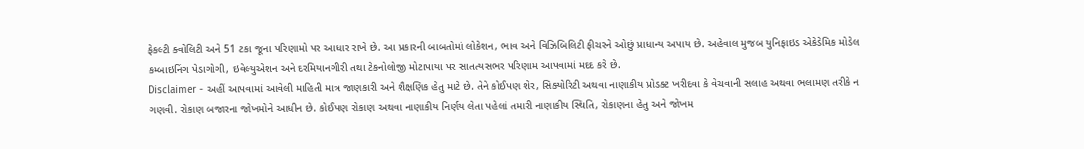ફેકલ્ટી ક્વોલિટી અને 51 ટકા જૂના પરિણામો પર આધાર રાખે છે. આ પ્રકારની બાબતોમાં લોકેશન, ભાવ અને વિઝિબિલિટી ફીચરને ઓછું પ્રાધાન્ય અપાય છે. અહેવાલ મુજબ યુનિફાઇડ એકેડેમિક મોડેલ કમ્બાઇનિંગ પેડાગોગી, ઇવેલ્યુએશન અને દરમિયાનગીરી તથા ટેકનોલોજી મોટાપાયા પર સાતત્યસભર પરિણામ આપવામાં મદદ કરે છે.
Disclaimer - અહીં આપવામાં આવેલી માહિતી માત્ર જાણકારી અને શૈક્ષણિક હેતુ માટે છે. તેને કોઈપણ શેર, સિક્યોરિટી અથવા નાણાકીય પ્રોડક્ટ ખરીદવા કે વેચવાની સલાહ અથવા ભલામણ તરીકે ન ગણવી. રોકાણ બજારના જોખમોને આધીન છે. કોઈપણ રોકાણ અથવા નાણાકીય નિર્ણય લેતા પહેલાં તમારી નાણાકીય સ્થિતિ, રોકાણના હેતુ અને જોખમ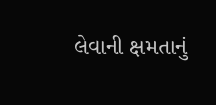લેવાની ક્ષમતાનું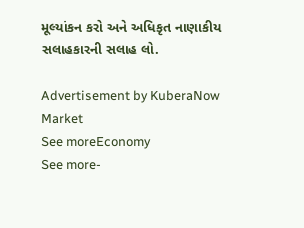મૂલ્યાંકન કરો અને અધિકૃત નાણાકીય સલાહકારની સલાહ લો.

Advertisement by KuberaNow
Market
See moreEconomy
See more-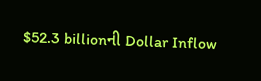$52.3 billionની Dollar Inflow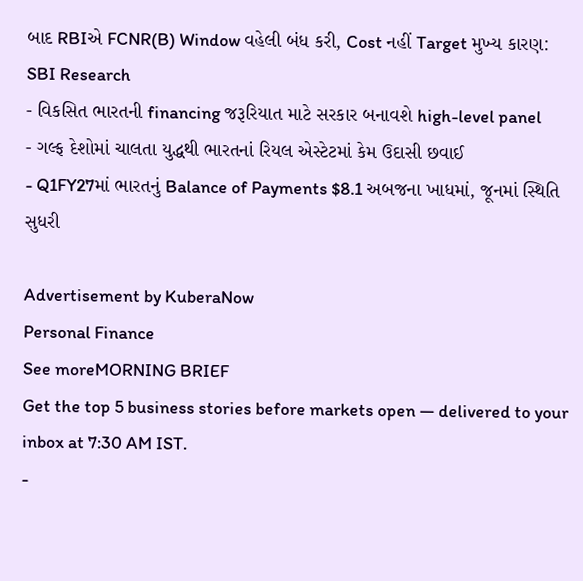બાદ RBIએ FCNR(B) Window વહેલી બંધ કરી, Cost નહીં Target મુખ્ય કારણ: SBI Research
- વિકસિત ભારતની financing જરૂરિયાત માટે સરકાર બનાવશે high-level panel
- ગલ્ફ દેશોમાં ચાલતા યુદ્ધથી ભારતનાં રિયલ એસ્ટેટમાં કેમ ઉદાસી છવાઈ
- Q1FY27માં ભારતનું Balance of Payments $8.1 અબજના ખાધમાં, જૂનમાં સ્થિતિ સુધરી

Advertisement by KuberaNow
Personal Finance
See moreMORNING BRIEF
Get the top 5 business stories before markets open — delivered to your inbox at 7:30 AM IST.
-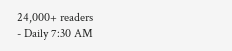24,000+ readers
- Daily 7:30 AM